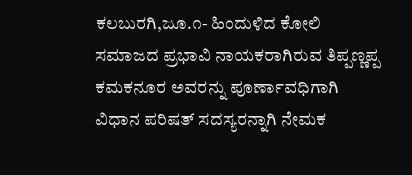ಕಲಬುರಗಿ,ಜೂ.೧- ಹಿಂದುಳಿದ ಕೋಲಿ ಸಮಾಜದ ಪ್ರಭಾವಿ ನಾಯಕರಾಗಿರುವ ತಿಪ್ಪಣ್ಣಪ್ಪ ಕಮಕನೂರ ಅವರನ್ನು ಪೂರ್ಣಾವಧಿಗಾಗಿ ವಿಧಾನ ಪರಿಷತ್ ಸದಸ್ಯರನ್ನಾಗಿ ನೇಮಕ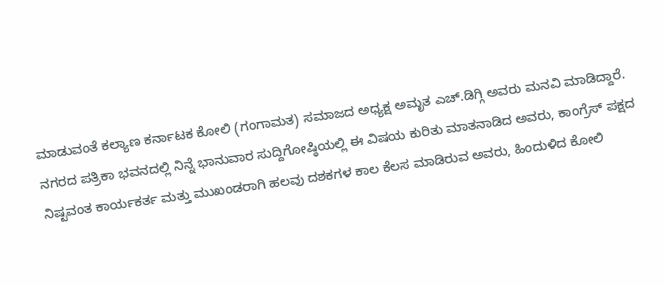ಮಾಡುವಂತೆ ಕಲ್ಯಾಣ ಕರ್ನಾಟಕ ಕೋಲಿ (ಗಂಗಾಮತ) ಸಮಾಜದ ಅಧ್ಯಕ್ಷ ಅಮೃತ ಎಚ್.ಡಿಗ್ಗಿ ಅವರು ಮನವಿ ಮಾಡಿದ್ದಾರೆ.
ನಗರದ ಪತ್ರಿಕಾ ಭವನದಲ್ಲಿ ನಿನ್ನೆ ಭಾನುವಾರ ಸುದ್ದಿಗೋಷ್ಠಿಯಲ್ಲಿ ಈ ವಿಷಯ ಕುರಿತು ಮಾತನಾಡಿದ ಅವರು, ಕಾಂಗ್ರೆಸ್ ಪಕ್ಷದ ನಿಷ್ಟವಂತ ಕಾರ್ಯಕರ್ತ ಮತ್ತು ಮುಖಂಡರಾಗಿ ಹಲವು ದಶಕಗಳ ಕಾಲ ಕೆಲಸ ಮಾಡಿರುವ ಅವರು, ಹಿಂದುಳಿದ ಕೋಲಿ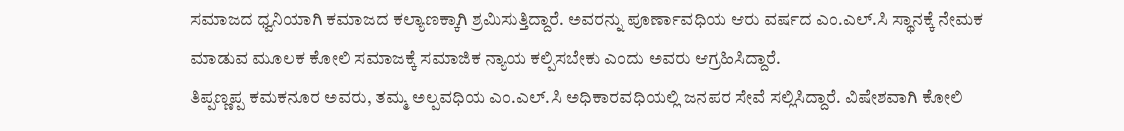ಸಮಾಜದ ಧ್ವನಿಯಾಗಿ ಕಮಾಜದ ಕಲ್ಯಾಣಕ್ಕಾಗಿ ಶ್ರಮಿಸುತ್ತಿದ್ದಾರೆ. ಅವರನ್ನು ಪೂರ್ಣಾವಧಿಯ ಆರು ವರ್ಷದ ಎಂ.ಎಲ್.ಸಿ ಸ್ಥಾನಕ್ಕೆ ನೇಮಕ ಮಾಡುವ ಮೂಲಕ ಕೋಲಿ ಸಮಾಜಕ್ಕೆ ಸಮಾಜಿಕ ನ್ಯಾಯ ಕಲ್ಪಿಸಬೇಕು ಎಂದು ಅವರು ಆಗ್ರಹಿಸಿದ್ದಾರೆ.
ತಿಪ್ಪಣ್ಣಪ್ಪ ಕಮಕನೂರ ಅವರು, ತಮ್ಮ ಅಲ್ಪವಧಿಯ ಎಂ.ಎಲ್.ಸಿ ಅಧಿಕಾರವಧಿಯಲ್ಲಿ ಜನಪರ ಸೇವೆ ಸಲ್ಲಿಸಿದ್ದಾರೆ. ವಿಷೇಶವಾಗಿ ಕೋಲಿ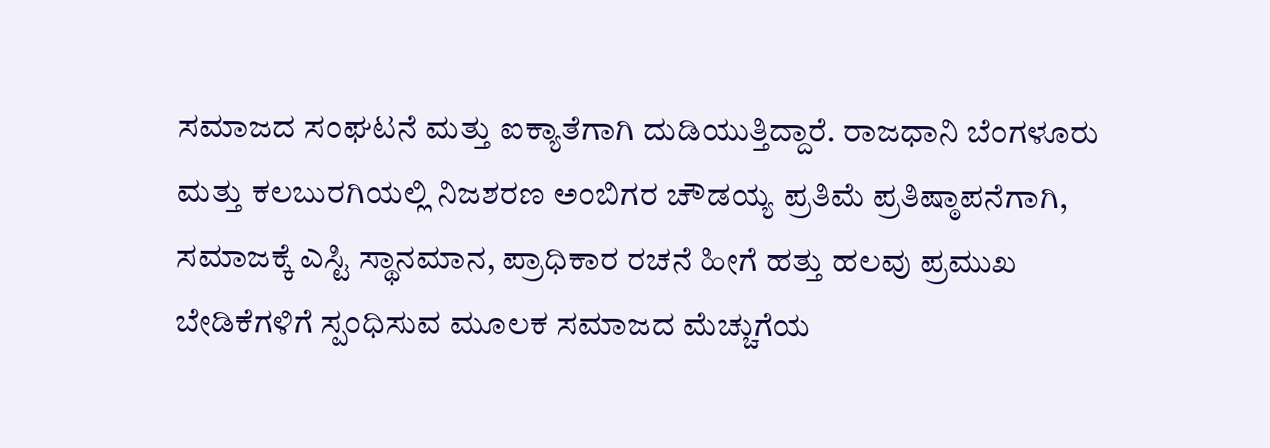ಸಮಾಜದ ಸಂಘಟನೆ ಮತ್ತು ಐಕ್ಯಾತೆಗಾಗಿ ದುಡಿಯುತ್ತಿದ್ದಾರೆ. ರಾಜಧಾನಿ ಬೆಂಗಳೂರು ಮತ್ತು ಕಲಬುರಗಿಯಲ್ಲಿ ನಿಜಶರಣ ಅಂಬಿಗರ ಚೌಡಯ್ಯ ಪ್ರತಿಮೆ ಪ್ರತಿಷ್ಠಾಪನೆಗಾಗಿ, ಸಮಾಜಕ್ಕೆ ಎಸ್ಟಿ ಸ್ಥಾನಮಾನ, ಪ್ರಾಧಿಕಾರ ರಚನೆ ಹೀಗೆ ಹತ್ತು ಹಲವು ಪ್ರಮುಖ ಬೇಡಿಕೆಗಳಿಗೆ ಸ್ಪಂಧಿಸುವ ಮೂಲಕ ಸಮಾಜದ ಮೆಚ್ಚುಗೆಯ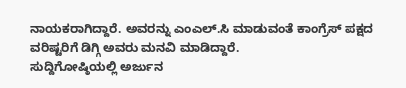ನಾಯಕರಾಗಿದ್ದಾರೆ. ಅವರನ್ನು ಎಂಎಲ್.ಸಿ ಮಾಡುವಂತೆ ಕಾಂಗ್ರೆಸ್ ಪಕ್ಷದ ವರಿಷ್ಟರಿಗೆ ಡಿಗ್ಗಿ ಅವರು ಮನವಿ ಮಾಡಿದ್ದಾರೆ.
ಸುದ್ದಿಗೋಷ್ಠಿಯಲ್ಲಿ ಅರ್ಜುನ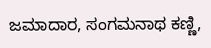ಜಮಾದಾರ, ಸಂಗಮನಾಥ ಕಣ್ಣಿ,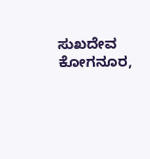ಸುಖದೇವ ಕೋಗನೂರ,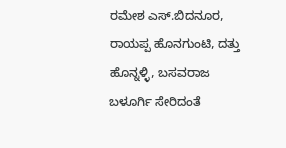ರಮೇಶ ಎಸ್.ಬಿದನೂರ, ರಾಯಪ್ಪ ಹೊನಗುಂಟಿ, ದತ್ತು ಹೊನ್ನಳ್ಳಿ, ಬಸವರಾಜ ಬಳೂರ್ಗಿ ಸೇರಿದಂತೆ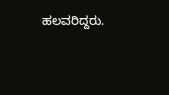ಹಲವರಿದ್ದರು.